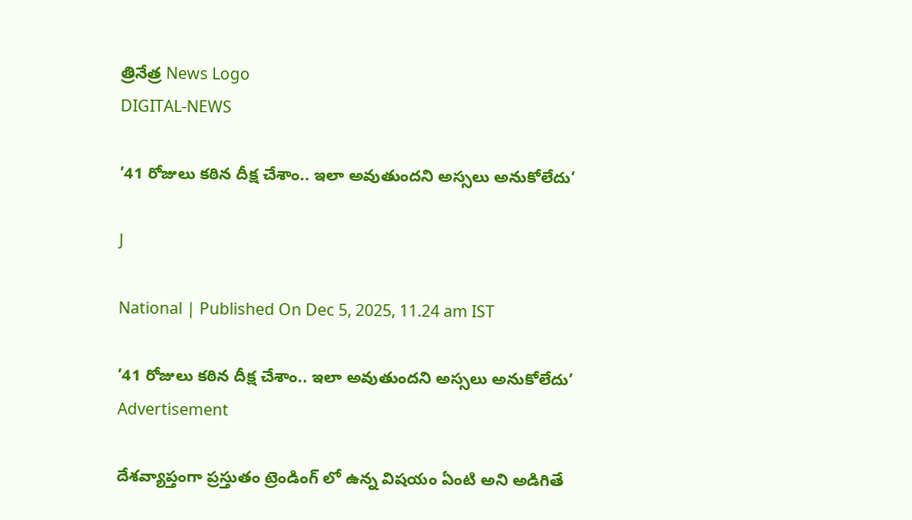త్రినేత్ర News Logo
DIGITAL-NEWS

’41 రోజులు కఠిన దీక్ష చేశాం.. ఇలా అవుతుందని అస్సలు అనుకోలేదు’

J

National | Published On Dec 5, 2025, 11.24 am IST

’41 రోజులు కఠిన దీక్ష చేశాం.. ఇలా అవుతుందని అస్సలు అనుకోలేదు’
Advertisement

దేశవ్యాప్తంగా ప్రస్తుతం ట్రెండింగ్ లో ఉన్న విషయం ఏంటి అని అడిగితే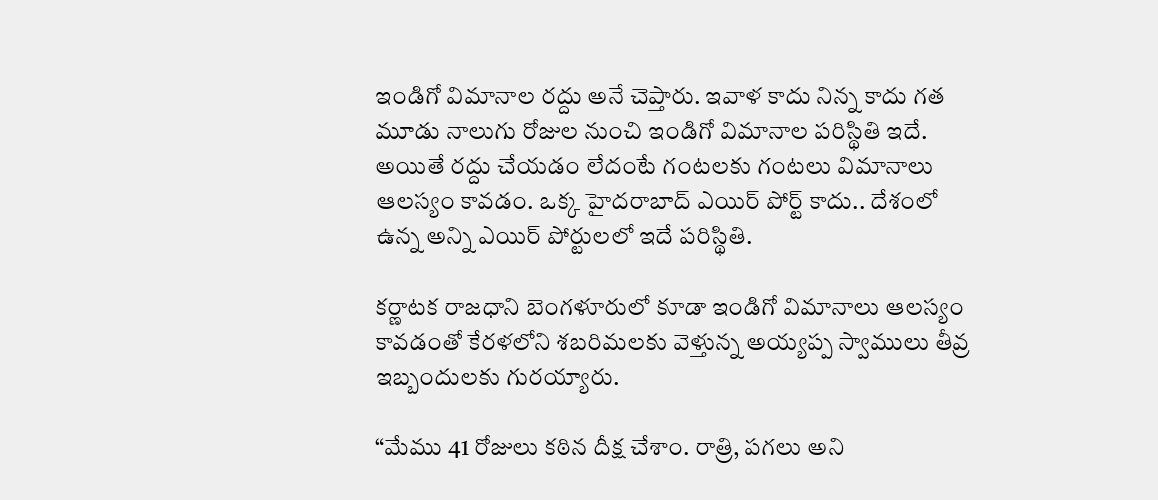ఇండిగో విమానాల రద్దు అనే చెప్తారు. ఇవాళ కాదు నిన్న కాదు గత మూడు నాలుగు రోజుల నుంచి ఇండిగో విమానాల పరిస్థితి ఇదే. అయితే రద్దు చేయడం లేదంటే గంటలకు గంటలు విమానాలు ఆలస్యం కావడం. ఒక్క హైదరాబాద్ ఎయిర్ పోర్ట్ కాదు.. దేశంలో ఉన్న అన్ని ఎయిర్ పోర్టులలో ఇదే పరిస్థితి.

కర్ణాటక రాజధాని బెంగళూరులో కూడా ఇండిగో విమానాలు ఆలస్యం కావడంతో కేరళలోని శబరిమలకు వెళ్తున్న అయ్యప్ప స్వాములు తీవ్ర ఇబ్బందులకు గురయ్యారు.

“మేము 41 రోజులు కఠిన దీక్ష చేశాం. రాత్రి, పగలు అని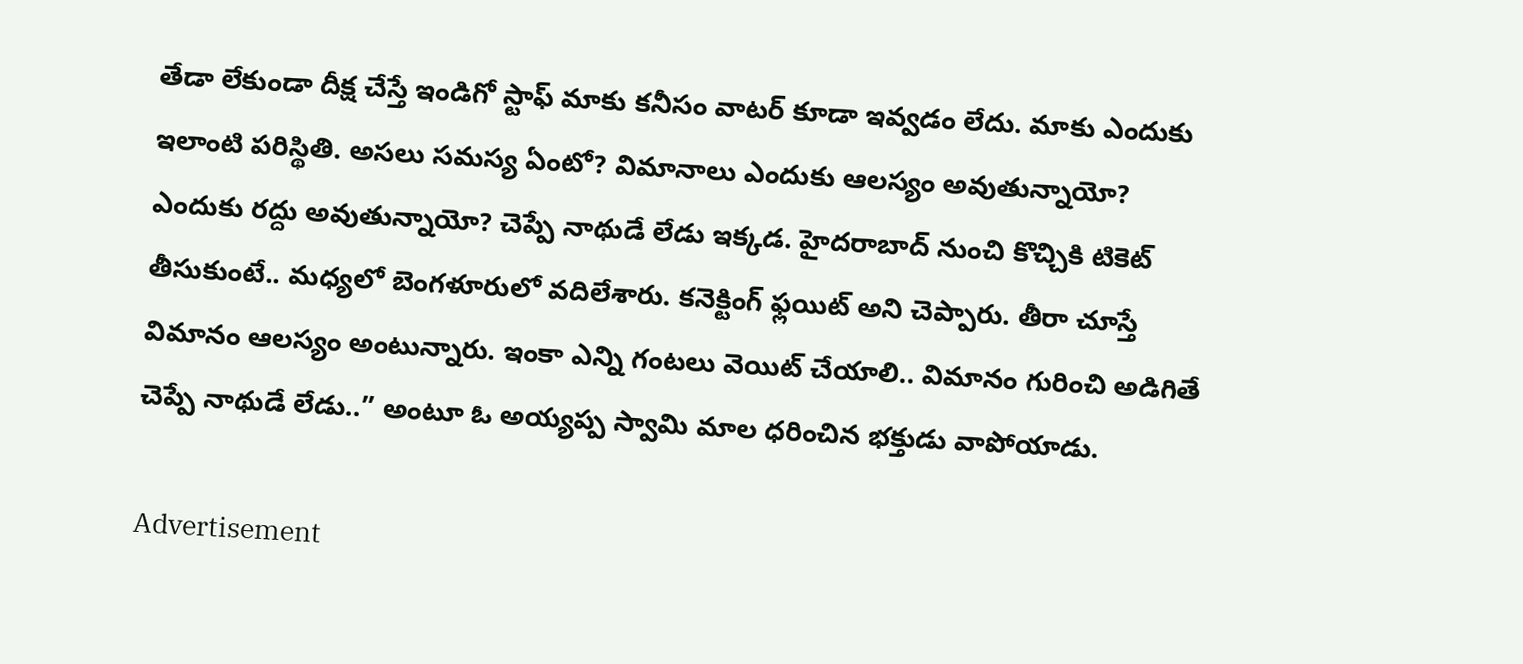తేడా లేకుండా దీక్ష చేస్తే ఇండిగో స్టాఫ్ మాకు కనీసం వాటర్ కూడా ఇవ్వడం లేదు. మాకు ఎందుకు ఇలాంటి పరిస్థితి. అసలు సమస్య ఏంటో? విమానాలు ఎందుకు ఆలస్యం అవుతున్నాయో? ఎందుకు రద్దు అవుతున్నాయో? చెప్పే నాథుడే లేడు ఇక్కడ. హైదరాబాద్ నుంచి కొచ్చికి టికెట్ తీసుకుంటే.. మధ్యలో బెంగళూరులో వదిలేశారు. కనెక్టింగ్ ఫ్లయిట్ అని చెప్పారు. తీరా చూస్తే విమానం ఆలస్యం అంటున్నారు. ఇంకా ఎన్ని గంటలు వెయిట్ చేయాలి.. విమానం గురించి అడిగితే చెప్పే నాథుడే లేడు..” అంటూ ఓ అయ్యప్ప స్వామి మాల ధరించిన భక్తుడు వాపోయాడు.

Advertisement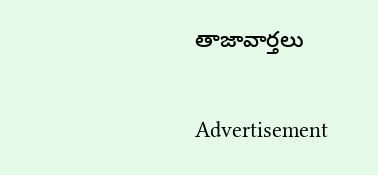తాజావార్తలు

Advertisement